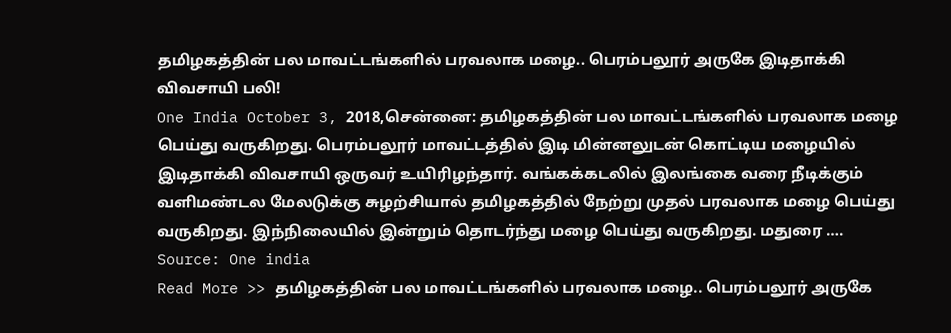தமிழகத்தின் பல மாவட்டங்களில் பரவலாக மழை.. பெரம்பலூர் அருகே இடிதாக்கி விவசாயி பலி!
One India October 3, 2018,சென்னை: தமிழகத்தின் பல மாவட்டங்களில் பரவலாக மழை பெய்து வருகிறது. பெரம்பலூர் மாவட்டத்தில் இடி மின்னலுடன் கொட்டிய மழையில் இடிதாக்கி விவசாயி ஒருவர் உயிரிழந்தார். வங்கக்கடலில் இலங்கை வரை நீடிக்கும் வளிமண்டல மேலடுக்கு சுழற்சியால் தமிழகத்தில் நேற்று முதல் பரவலாக மழை பெய்து வருகிறது. இந்நிலையில் இன்றும் தொடர்ந்து மழை பெய்து வருகிறது. மதுரை ….
Source: One india
Read More >> தமிழகத்தின் பல மாவட்டங்களில் பரவலாக மழை.. பெரம்பலூர் அருகே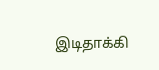இடிதாக்கி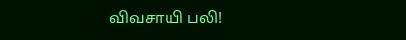விவசாயி பலி!